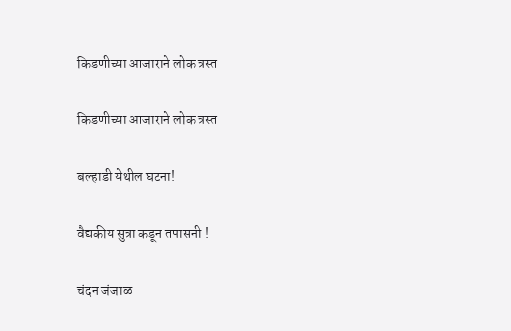किडणीच्या आजाराने लोक त्रस्त

किडणीच्या आजाराने लोक त्रस्त

बल्हाडी येथील घटना!

वैद्यकीय सुत्रा कडून तपासनी !

चंदन जंजाळ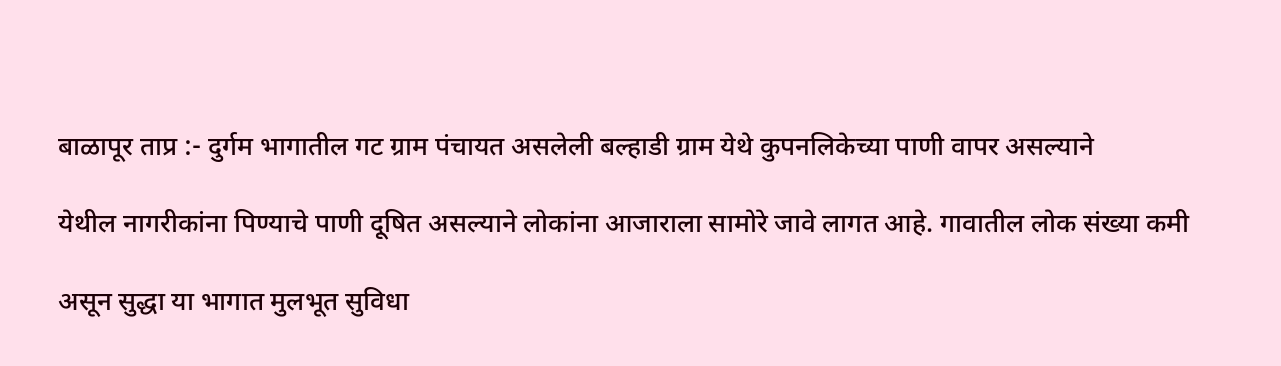बाळापूर ताप्र :- दुर्गम भागातील गट ग्राम पंचायत असलेली बल्हाडी ग्राम येथे कुपनलिकेच्या पाणी वापर असल्याने

येथील नागरीकांना पिण्याचे पाणी दूषित असल्याने लोकांना आजाराला सामोरे जावे लागत आहे. गावातील लोक संख्या कमी

असून सुद्धा या भागात मुलभूत सुविधा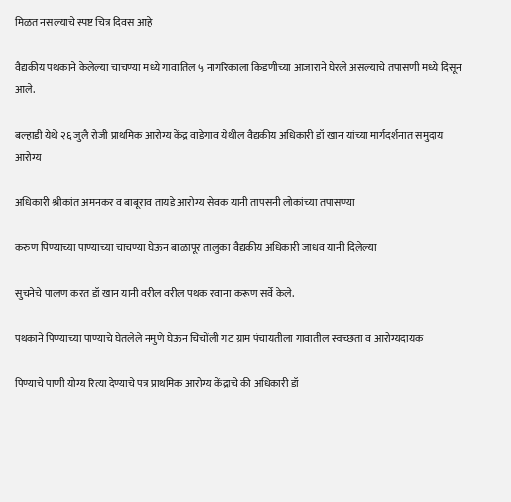मिळत नसल्याचे स्पष्ट चित्र दिवस आहे

वैद्यकीय पथकाने केलेल्या चाचण्या मध्ये गावातिल ५ नागरिकाला किडणीच्या आजाराने घेरले असल्याचे तपासणी मध्ये दिसून आले.

बल्हाडी येथे २६ जुलै रोजी प्राथमिक आरोग्य केंद्र वाडेगाव येथील वैद्यकीय अधिकारी डॉ खान यांच्या मार्गदर्शनात समुदाय आरोग्य

अधिकारी श्रीकांत अमनकर व बाबूराव तायडे आरोग्य सेवक यानी तापसनी लोकांच्या तपासण्या

करुण पिण्याच्या पाण्याच्या चाचण्या घेऊन बाळापूर तालुका वैद्यकीय अधिकारी जाधव यानी दिलेल्या

सुचनेचे पालण करत डॉ खान यानी वरील वरील पथक रवाना करूण सर्वे केले.

पथकाने पिण्याच्या पाण्याचे घेतलेले नमुणे घेऊन चिचोंली गट ग्राम पंचायतीला गावातील स्वच्छता व आरोग्यदायक

पिण्याचे पाणी योग्य रित्या देण्याचे पत्र प्राथमिक आरोग्य केंद्राचे की अधिकारी डॉ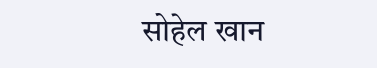सोहेल खान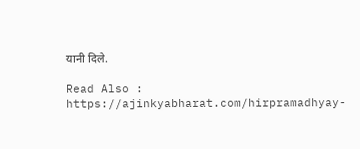यानी दिले.

Read Also : https://ajinkyabharat.com/hirpramadhyay-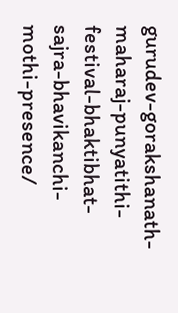gurudev-gorakshanath-maharaj-punyatithi-festival-bhaktibhat-sajra-bhavikanchi-mothi-presence/